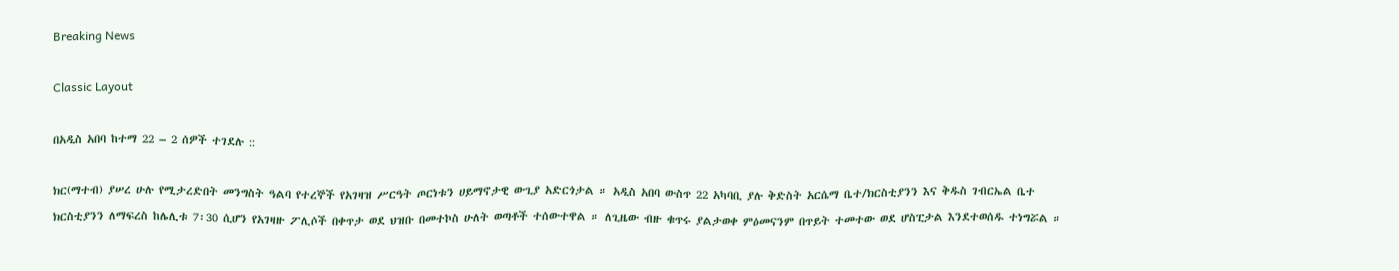Breaking News

Classic Layout

በአዲስ አበባ ከተማ 22 – 2 ሰዎች ተገደሉ ::

ክር(ማተብ) ያሠረ ሁሉ የሚታረድበት መንግስት ዓልባ የተረኞች የአገዛዝ ሥርዓት ጦርነቱን ሀይማኖታዊ ውጊያ አድርጎታል ። አዲስ አበባ ውስጥ 22 አካባቢ ያሉ ቅድስት አርሴማ ቤተ/ክርስቲያንን እና ቅዱስ ገብርኤል ቤተ ክርስቲያንን ለማፍረስ ከሌሊቱ 7፡30 ሲሆን የአገዛዙ ፖሊሶች በቀጥታ ወደ ህዝቡ በመተኮስ ሁለት ወጣቶች ተሰውተዋል ። ለጊዜው ብዙ ቁጥሩ ያልታወቀ ምዕመናንም በጥይት ተመተው ወደ ሆስፒታል እንደተወሰዱ ተነግሯል ።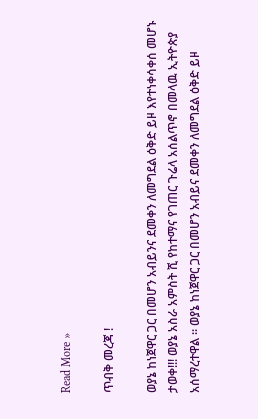Read More »

ጥብቅ መረጃ !

ወያኔ ከነጀዋር ጋር በመሆን አብይንና ደመቀን ለመግደል ዕቅድ ይዞ እየተነቀሳቀሰ መሆኑ ታወቀ!!! ወያኔ አስራ አምስት ሺ የከተማና የገጠር ጉሬላ አሰልጥኖ በመላዉ ኢትዮጵያ አሰማረተዋል ፡፡ ወያኔ ከነጀዋር ጋር በመሆን አብይና ደመቀን ለመግደል ዕቅድ ይዞ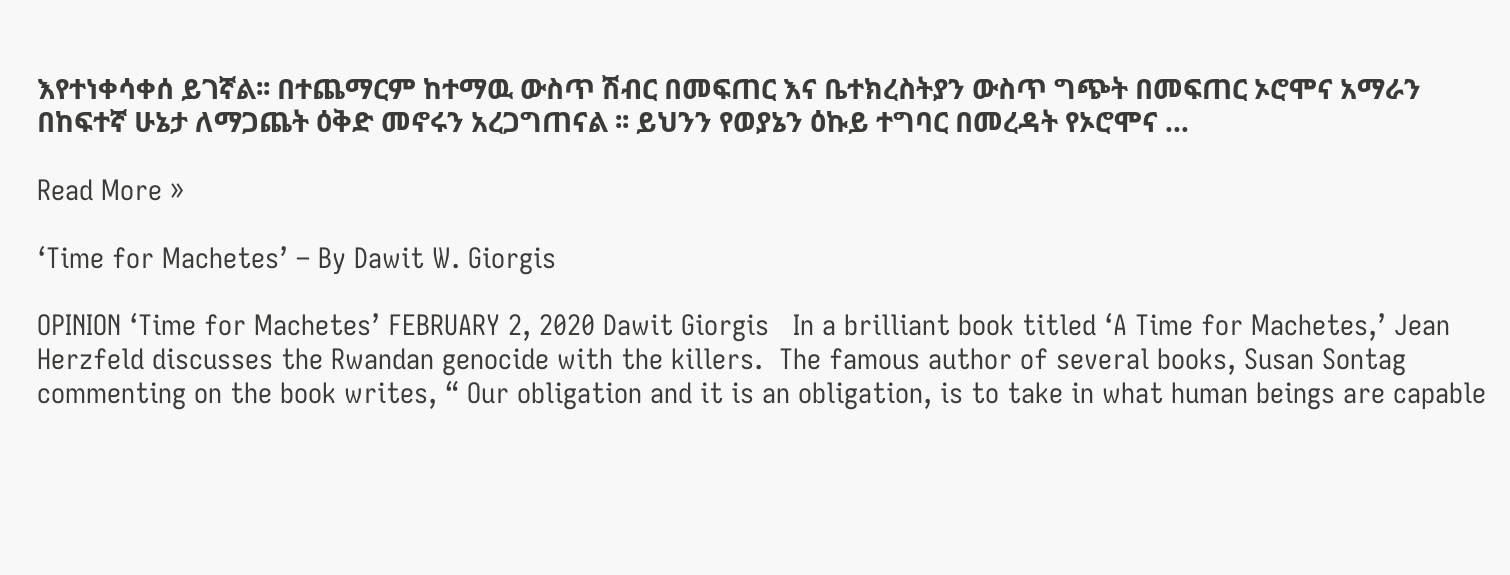እየተነቀሳቀሰ ይገኛል፡፡ በተጨማርም ከተማዉ ውስጥ ሽብር በመፍጠር እና ቤተክረስትያን ውስጥ ግጭት በመፍጠር ኦሮሞና አማራን በከፍተኛ ሁኔታ ለማጋጨት ዕቅድ መኖሩን አረጋግጠናል ፡፡ ይህንን የወያኔን ዕኩይ ተግባር በመረዳት የኦሮሞና …

Read More »

‘Time for Machetes’ – By Dawit W. Giorgis

OPINION ‘Time for Machetes’ FEBRUARY 2, 2020 Dawit Giorgis   In a brilliant book titled ‘A Time for Machetes,’ Jean Herzfeld discusses the Rwandan genocide with the killers.  The famous author of several books, Susan Sontag commenting on the book writes, “ Our obligation and it is an obligation, is to take in what human beings are capable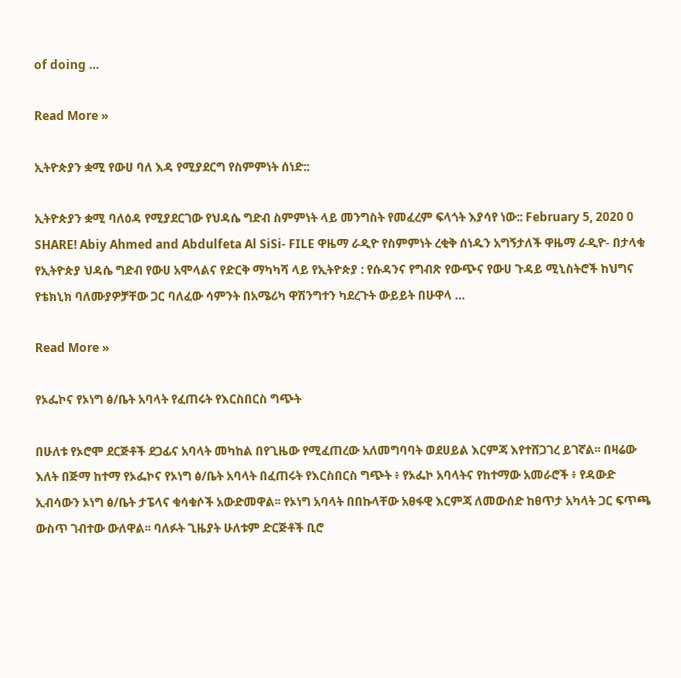of doing …

Read More »

ኢትዮጵያን ቋሚ የውሀ ባለ እዳ የሚያደርግ የስምምነት ሰነድ::

ኢትዮጵያን ቋሚ ባለዕዳ የሚያደርገው የህዳሴ ግድብ ስምምነት ላይ መንግስት የመፈረም ፍላጎት እያሳየ ነው:: February 5, 2020 0 SHARE! Abiy Ahmed and Abdulfeta Al SiSi- FILE ዋዜማ ራዲዮ የስምምነት ረቂቅ ሰነዱን አግኝታለች ዋዜማ ራዲዮ- በታላቁ የኢትዮጵያ ህዳሴ ግድብ የውሀ አሞላልና የድርቅ ማካካሻ ላይ የኢትዮጵያ : የሱዳንና የግብጽ የውጭና የውሀ ጉዳይ ሚኒስትሮች ከህግና የቴክኒክ ባለሙያዎቻቸው ጋር ባለፈው ሳምንት በአሜሪካ ዋሽንግተን ካደረጉት ውይይት በሁዋላ …

Read More »

የኦፌኮና የኦነግ ፅ/ቤት አባላት የፈጠሩት የእርስበርስ ግጭት

በሁለቱ የኦሮሞ ደርጅቶች ደጋፊና አባላት መካከል በየጊዜው የሚፈጠረው አለመግባባት ወደሀይል እርምጃ እየተሸጋገረ ይገኛል፡፡ በዛሬው እለት በጅማ ከተማ የኦፌኮና የኦነግ ፅ/ቤት አባላት በፈጠሩት የእርስበርስ ግጭት ፥ የኦፌኮ አባላትና የከተማው አመራሮች ፥ የዳውድ ኢብሳውን ኦነግ ፅ/ቤት ታፔላና ቁሳቁሶች አውድመዋል፡፡ የኦነግ አባላት በበኩላቸው አፀፋዊ እርምጃ ለመውሰድ ከፀጥታ አካላት ጋር ፍጥጫ ውስጥ ገብተው ውለዋል፡፡ ባለፉት ጊዜያት ሁለቱም ድርጅቶች ቢሮ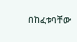በከፈቱባቸው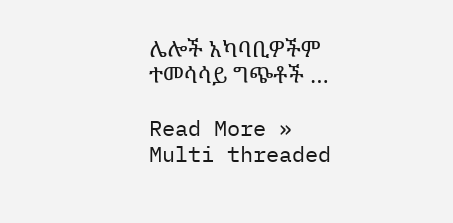ሌሎች አካባቢዎችም ተመሳሳይ ግጭቶች …

Read More »
Multi threaded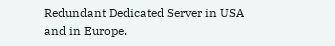Redundant Dedicated Server in USA and in Europe.